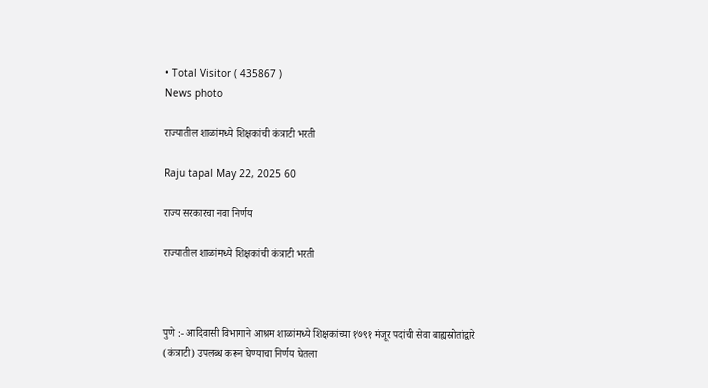• Total Visitor ( 435867 )
News photo

राज्यातील शाळांमध्ये शिक्षकांची कंत्राटी भरती

Raju tapal May 22, 2025 60

राज्य सरकारचा नवा निर्णय

राज्यातील शाळांमध्ये शिक्षकांची कंत्राटी भरती



पुणे :- आदिवासी विभागाने आश्रम शाळांमध्ये शिक्षकांच्या १७९१ मंजूर पदांची सेवा बाह्यस्रोतांद्वारे (कंत्राटी) उपलब्ध करून घेण्याचा निर्णय घेतला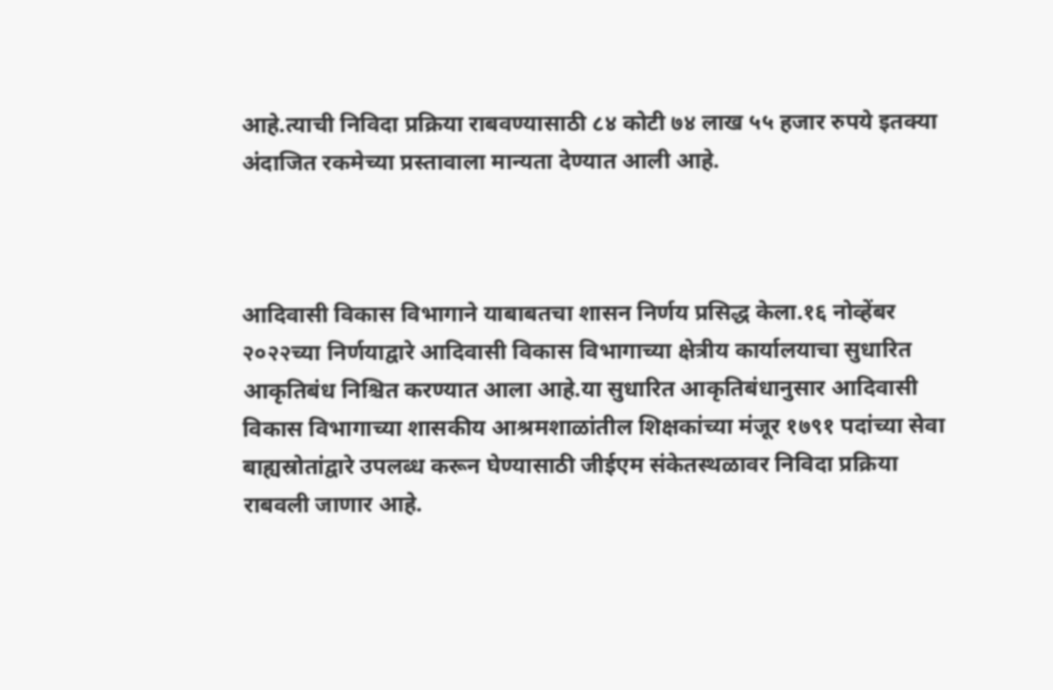आहे.त्याची निविदा प्रक्रिया राबवण्यासाठी ८४ कोटी ७४ लाख ५५ हजार रुपये इतक्या अंदाजित रकमेच्या प्रस्तावाला मान्यता देण्यात आली आहे.



आदिवासी विकास विभागाने याबाबतचा शासन निर्णय प्रसिद्ध केला.१६ नोव्हेंबर २०२२च्या निर्णयाद्वारे आदिवासी विकास विभागाच्या क्षेत्रीय कार्यालयाचा सुधारित आकृतिबंध निश्चित करण्यात आला आहे.या सुधारित आकृतिबंधानुसार आदिवासी विकास विभागाच्या शासकीय आश्रमशाळांतील शिक्षकांच्या मंजूर १७९१ पदांच्या सेवा बाह्यस्रोतांद्वारे उपलब्ध करून घेण्यासाठी जीईएम संकेतस्थळावर निविदा प्रक्रिया राबवली जाणार आहे.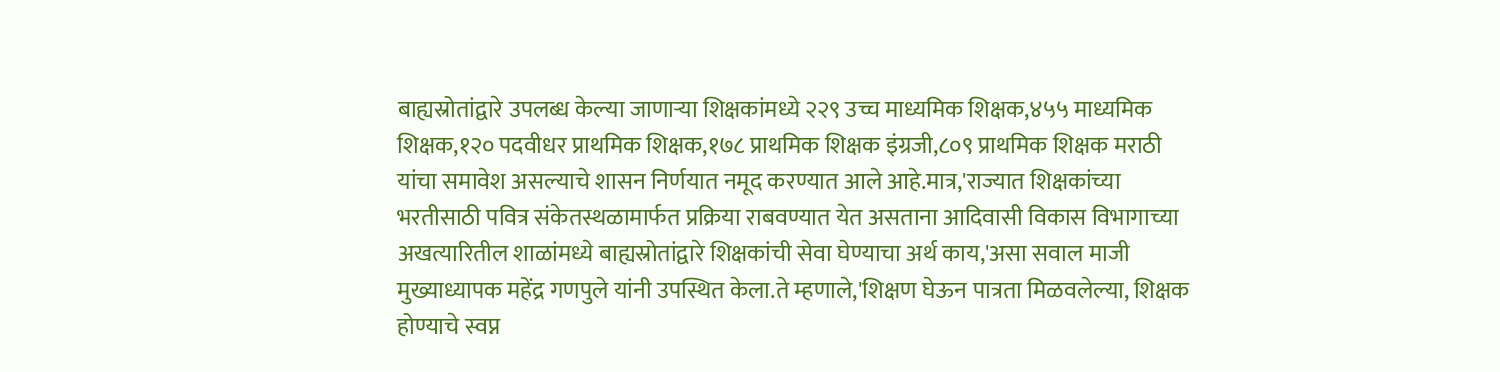बाह्यस्रोतांद्वारे उपलब्ध केल्या जाणाऱ्या शिक्षकांमध्ये २२९ उच्च माध्यमिक शिक्षक,४५५ माध्यमिक शिक्षक,१२० पदवीधर प्राथमिक शिक्षक,१७८ प्राथमिक शिक्षक इंग्रजी,८०९ प्राथमिक शिक्षक मराठी यांचा समावेश असल्याचे शासन निर्णयात नमूद करण्यात आले आहे.मात्र,'राज्यात शिक्षकांच्या भरतीसाठी पवित्र संकेतस्थळामार्फत प्रक्रिया राबवण्यात येत असताना आदिवासी विकास विभागाच्या अखत्यारितील शाळांमध्ये बाह्यस्रोतांद्वारे शिक्षकांची सेवा घेण्याचा अर्थ काय,'असा सवाल माजी मुख्याध्यापक महेंद्र गणपुले यांनी उपस्थित केला.ते म्हणाले,'शिक्षण घेऊन पात्रता मिळवलेल्या, शिक्षक होण्याचे स्वप्न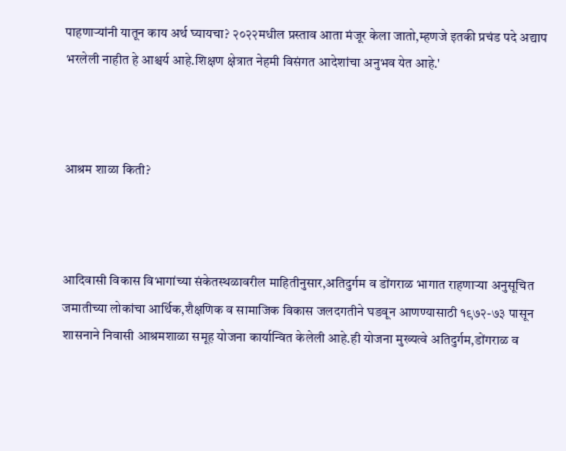पाहणाऱ्यांनी यातून काय अर्थ घ्यायचा? २०२२मधील प्रस्ताव आता मंजूर केला जातो,म्हणजे इतकी प्रचंड पदे अद्याप भरलेली नाहीत हे आश्चर्य आहे.शिक्षण क्षेत्रात नेहमी विसंगत आदेशांचा अनुभव येत आहे.'



आश्रम शाळा किती?



आदिवासी विकास विभागांच्या संकेतस्थळावरील माहितीनुसार,अतिदुर्गम व डोंगराळ भागात राहणाऱ्या अनुसूचित जमातीच्या लोकांचा आर्थिक,शैक्षणिक व सामाजिक विकास जलदगतीने घडवून आणण्यासाठी १९७२-७३ पासून शासनाने निवासी आश्रमशाळा समूह योजना कार्यान्वित केलेली आहे.ही योजना मुख्यत्वे अतिदुर्गम,डोंगराळ व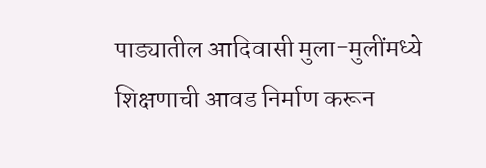पाड्यातील आदिवासी मुला-मुलींमध्ये शिक्षणाची आवड निर्माण करून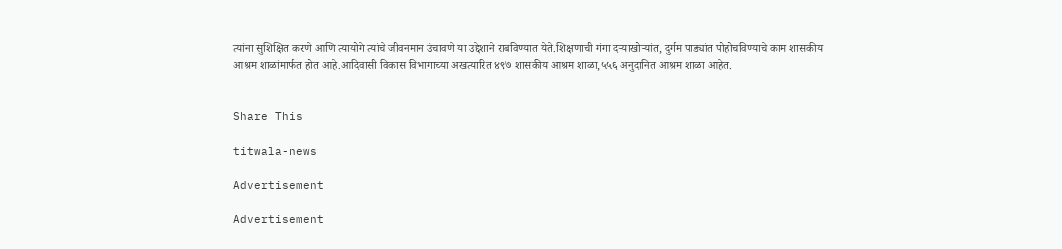त्यांना सुशिक्षित करणे आणि त्यायोगे त्यांचे जीवनमान उंचावणे या उद्देशाने राबविण्यात येते.शिक्षणाची गंगा दऱ्याखोऱ्यांत, दुर्गम पाड्यांत पोहोचविण्याचे काम शासकीय आश्रम शाळांमार्फत होत आहे.आदिवासी विकास विभागाच्या अखत्यारित ४९७ शासकीय आश्रम शाळा,५५६ अनुदानित आश्रम शाळा आहेत.


Share This

titwala-news

Advertisement

Advertisement